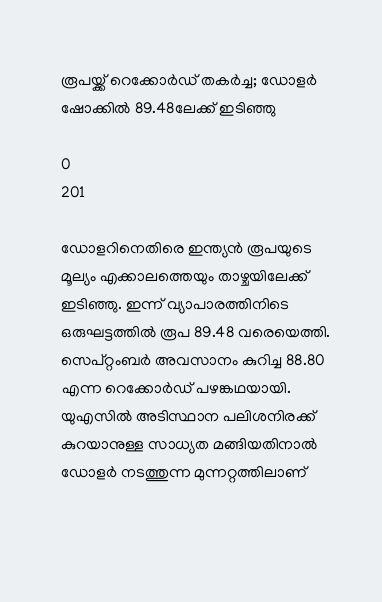രൂപയ്ക്ക് റെക്കോർഡ് തകർച്ച; ഡോളർ ഷോക്കിൽ 89.48ലേക്ക് ഇടിഞ്ഞു

0
201

ഡോളറിനെതിരെ ഇന്ത്യൻ രൂപയുടെ മൂല്യം എക്കാലത്തെയും താഴ്ചയിലേക്ക് ഇടിഞ്ഞു. ഇന്ന് വ്യാപാരത്തിനിടെ ഒരുഘട്ടത്തിൽ രൂപ 89.48 വരെയെത്തി. സെപ്റ്റംബർ അവസാനം കുറിച്ച 88.80 എന്ന റെക്കോർഡ് പഴങ്കഥയായി. യുഎസിൽ അടിസ്ഥാന പലിശനിരക്ക് കുറയാനുള്ള സാധ്യത മങ്ങിയതിനാൽ ഡോളർ നടത്തുന്ന മുന്നറ്റത്തിലാണ്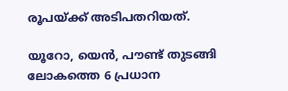രൂപയ്ക്ക് അടിപതറിയത്.

യൂറോ, യെൻ, പൗണ്ട് തുടങ്ങി ലോകത്തെ 6 പ്രധാന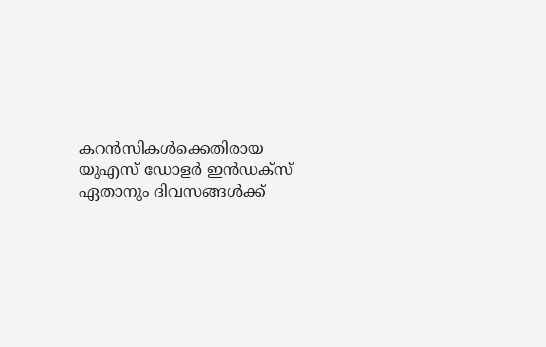കറൻസികൾക്കെതിരായ യുഎസ് ഡോളർ ഇൻഡക്സ് ഏതാനും ദിവസങ്ങൾക്ക്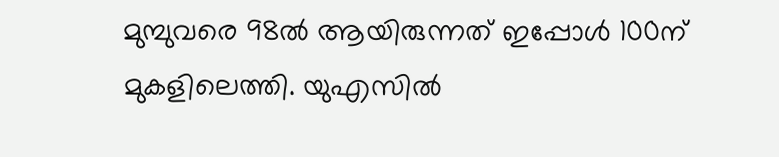മുമ്പുവരെ 98ൽ ആയിരുന്നത് ഇപ്പോൾ 100ന് മുകളിലെത്തി. യുഎസിൽ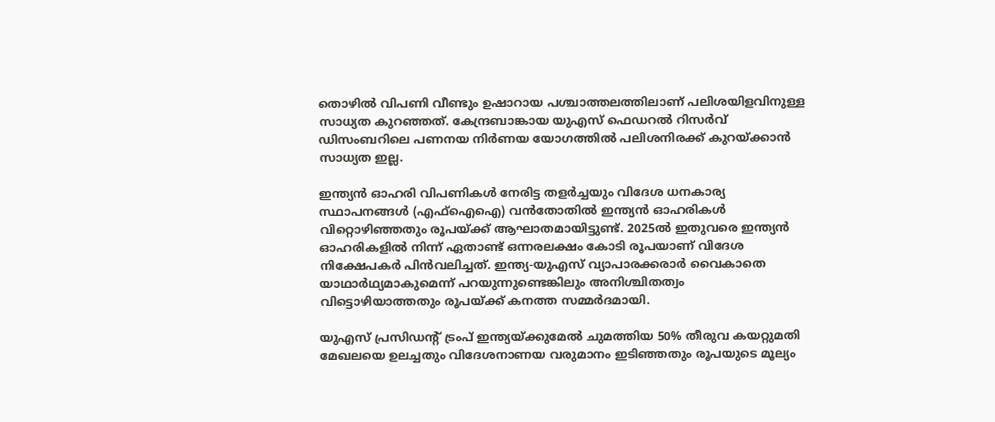തൊഴിൽ വിപണി വീണ്ടും ഉഷാറായ പശ്ചാത്തലത്തിലാണ് പലിശയിളവിനുള്ള സാധ്യത കുറഞ്ഞത്. കേന്ദ്രബാങ്കായ യുഎസ് ഫെഡറൽ റിസർവ് ഡിസംബറിലെ പണനയ നിർണയ യോഗത്തിൽ പലിശനിരക്ക് കുറയ്ക്കാൻ സാധ്യത ഇല്ല.

ഇന്ത്യൻ ഓഹരി വിപണികൾ നേരിട്ട തളർച്ചയും വിദേശ ധനകാര്യ സ്ഥാപനങ്ങൾ (എഫ്ഐഐ) വൻതോതിൽ ഇന്ത്യൻ ഓഹരികൾ വിറ്റൊഴിഞ്ഞതും രൂപയ്ക്ക് ആഘാതമായിട്ടുണ്ട്. 2025ൽ ഇതുവരെ ഇന്ത്യൻ ഓഹരികളിൽ നിന്ന് ഏതാണ്ട് ഒന്നരലക്ഷം കോടി രൂപയാണ് വിദേശ നിക്ഷേപകർ പിൻവലിച്ചത്. ഇന്ത്യ-യുഎസ് വ്യാപാരക്കരാർ വൈകാതെ യാഥാർഥ്യമാകുമെന്ന് പറയുന്നുണ്ടെങ്കിലും അനിശ്ചിതത്വം വിട്ടൊഴിയാത്തതും രൂപയ്ക്ക് കനത്ത സമ്മർദമായി.

യുഎസ് പ്രസിഡന്റ് ട്രംപ് ഇന്ത്യയ്ക്കുമേൽ ചുമത്തിയ 50% തീരുവ കയറ്റുമതി മേഖലയെ ഉലച്ചതും വിദേശനാണയ വരുമാനം ഇടിഞ്ഞതും രൂപയുടെ മൂല്യം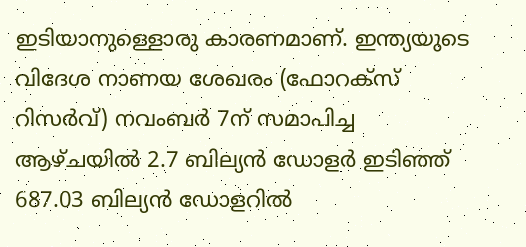ഇടിയാനുള്ളൊരു കാരണമാണ്. ഇന്ത്യയുടെ വിദേശ നാണയ ശേഖരം (ഫോറക്സ് റിസർവ്) നവംബർ 7ന് സമാപിച്ച ആഴ്ചയിൽ 2.7 ബില്യൻ ഡോളർ ഇടിഞ്ഞ് 687.03 ബില്യൻ ഡോളറിൽ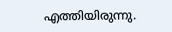എത്തിയിരുന്നു.